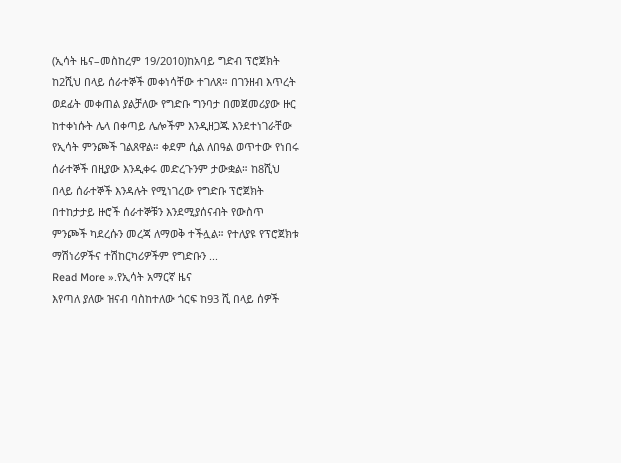(ኢሳት ዜና–መስከረም 19/2010)ከአባይ ግድብ ፕሮጀክት ከ2ሺህ በላይ ሰራተኞች መቀነሳቸው ተገለጸ። በገንዘብ እጥረት ወደፊት መቀጠል ያልቻለው የግድቡ ግንባታ በመጀመሪያው ዙር ከተቀነሱት ሌላ በቀጣይ ሌሎችም እንዲዘጋጁ እንደተነገራቸው የኢሳት ምንጮች ገልጸዋል። ቀደም ሲል ለበዓል ወጥተው የነበሩ ሰራተኞች በዚያው እንዲቀሩ መድረጉንም ታውቋል። ከ8ሺህ በላይ ሰራተኞች እንዳሉት የሚነገረው የግድቡ ፕሮጀክት በተከታታይ ዙሮች ሰራተኞቹን እንደሚያሰናብት የውስጥ ምንጮች ካደረሱን መረጃ ለማወቅ ተችሏል። የተለያዩ የፕሮጀክቱ ማሽነሪዎችና ተሽከርካሪዎችም የግድቡን ...
Read More ».የኢሳት አማርኛ ዜና
እየጣለ ያለው ዝናብ ባስከተለው ጎርፍ ከ93 ሺ በላይ ሰዎች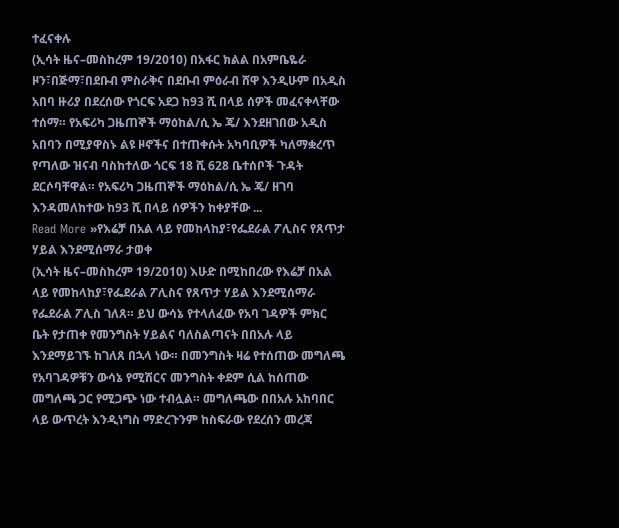ተፈናቀሉ
(ኢሳት ዜና–መስከረም 19/2010) በአፋር ክልል በአምቤዬራ ዞን፣በጅማ፣በደቡብ ምስራቅና በደቡብ ምዕራብ ሸዋ እንዲሁም በአዲስ አበባ ዙሪያ በደረሰው የጎርፍ አደጋ ከ93 ሺ በላይ ሰዎች መፈናቀላቸው ተሰማ። የአፍሪካ ጋዜጠኞች ማዕከል/ሲ ኤ ጄ/ እንደዘገበው አዲስ አበባን በሚያዋስኑ ልዩ ዞኖችና በተጠቀሱት አካባቢዎች ካለማቋረጥ የጣለው ዝናብ ባስከተለው ጎርፍ 18 ሺ 628 ቤተሰቦች ጉዳት ደርሶባቸዋል። የአፍሪካ ጋዜጠኞች ማዕከል/ሲ ኤ ጄ/ ዘገባ እንዳመለከተው ከ93 ሺ በላይ ሰዎችን ከቀያቸው ...
Read More »የእሬቻ በአል ላይ የመከላከያ፣የፌደራል ፖሊስና የጸጥታ ሃይል እንደሚሰማራ ታወቀ
(ኢሳት ዜና–መስከረም 19/2010) እሁድ በሚከበረው የእሬቻ በአል ላይ የመከላከያ፣የፌደራል ፖሊስና የጸጥታ ሃይል እንደሚሰማራ የፌደራል ፖሊስ ገለጸ። ይህ ውሳኔ የተላለፈው የአባ ገዳዎች ምክር ቤት የታጠቀ የመንግስት ሃይልና ባለስልጣናት በበአሉ ላይ እንደማይገኙ ከገለጸ በኋላ ነው። በመንግስት ዛሬ የተሰጠው መግለጫ የአባገዳዎቹን ውሳኔ የሚሽርና መንግስት ቀደም ሲል ከሰጠው መግለጫ ጋር የሚጋጭ ነው ተብሏል። መግለጫው በበአሉ አከባበር ላይ ውጥረት እንዲነግስ ማድረጉንም ከስፍራው የደረሰን መረጃ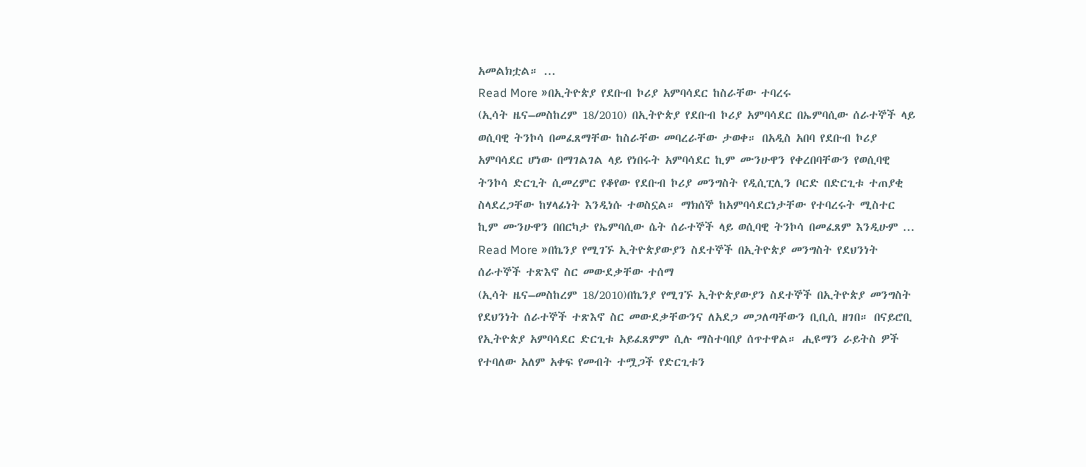አመልክቷል። ...
Read More »በኢትዮጵያ የደቡብ ኮሪያ አምባሳደር ከስራቸው ተባረሩ
(ኢሳት ዜና–መስከረም 18/2010) በኢትዮጵያ የደቡብ ኮሪያ አምባሳደር በኤምባሲው ሰራተኞች ላይ ወሲባዊ ትንኮሳ በመፈጸማቸው ከስራቸው መባረራቸው ታወቀ። በአዲስ አበባ የደቡብ ኮሪያ አምባሳደር ሆነው በማገልገል ላይ የነበሩት አምባሳደር ኪም ሙንሁዋን የቀረበባቸውን የወሲባዊ ትንኮሳ ድርጊት ሲመረምር የቆየው የደቡብ ኮሪያ መንግስት የዲሲፒሊን ቦርድ በድርጊቱ ተጠያቂ ስላደረጋቸው ከሃላፊነት እንዲነሱ ተወስኗል። ማክሰኞ ከአምባሳደርነታቸው የተባረሩት ሚስተር ኪም ሙንሁዋን በበርካታ የኤምባሲው ሴት ሰራተኞች ላይ ወሲባዊ ትንኮሳ በመፈጸም እንዲሁም ...
Read More »በኬንያ የሚገኙ ኢትዮጵያውያን ስደተኞች በኢትዮጵያ መንግስት የደህንነት ሰራተኞች ተጽእኖ ስር መውደቃቸው ተሰማ
(ኢሳት ዜና–መስከረም 18/2010)በኬንያ የሚገኙ ኢትዮጵያውያን ስደተኞች በኢትዮጵያ መንግስት የደህንነት ሰራተኞች ተጽእኖ ስር መውደቃቸውንና ለአደጋ መጋለጣቸውን ቢቢሲ ዘገበ። በናይሮቢ የኢትዮጵያ አምባሳደር ድርጊቱ አይፈጸምም ሲሉ ማስተባበያ ሰጥተዋል። ሒዩማን ራይትስ ዎች የተባለው አለም አቀፍ የመብት ተሟጋች የድርጊቱን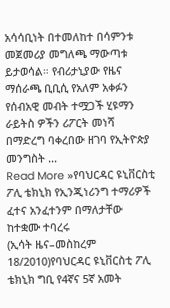አሳሳቢነት በተመለከተ በሳምንቱ መጀመሪያ መግለጫ ማውጣቱ ይታወሳል። የብሪታኒያው የዜና ማሰራጫ ቢቢሲ የአለም አቀፉን የሰብአዊ መብት ተሟጋች ሂዩማን ራይትስ ዎችን ሪፖርት መነሻ በማድረግ ባቀረበው ዘገባ የኢትዮጵያ መንግስት ...
Read More »የባህርዳር ዩኒቨርስቲ ፖሊ ቴክኒክ የኢንጂነሪንግ ተማሪዎች ፈተና አንፈተንም በማለታቸው ከተቋሙ ተባረሩ
(ኢሳት ዜና–መስከረም 18/2010)የባህርዳር ዩኒቨርስቲ ፖሊ ቴክኒክ ግቢ የ4ኛና 5ኛ አመት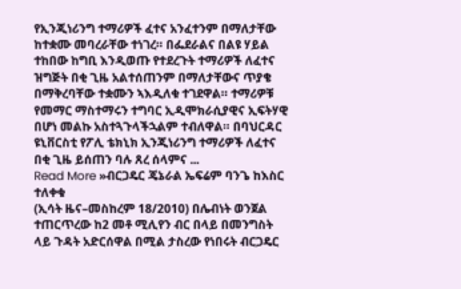የኢንጂነሪንግ ተማሪዎች ፈተና አንፈተንም በማለታቸው ከተቋሙ መባረራቸው ተነገረ። በፌደራልና በልዩ ሃይል ተከበው ከግቢ እንዲወጡ የተደረጉት ተማሪዎች ለፈተና ዝግጅት በቂ ጊዜ አልተሰጠንም በማለታቸውና ጥያቄ በማቅረባቸው ተቋሙን ኣእዲለቁ ተገደዋል። ተማሪዎቹ የመማር ማስተማሩን ተግባር ኢዲሞክራሲያዊና ኢፍትሃዊ በሆነ መልኩ አስተጓጉላችኋልም ተብለዋል። በባህርዳር ዩኒቨርስቲ የፖሊ ቴክኒክ ኢንጂነሪንግ ተማሪዎች ለፈተና በቂ ጊዜ ይሰጠን ባሉ ጸረ ሰላምና ...
Read More »ብርጋዴር ጄኔራል ኤፍሬም ባንጌ ከእስር ተለቀቁ
(ኢሳት ዜና–መስከረም 18/2010) በሌብነት ወንጀል ተጠርጥረው ከ2 መቶ ሚሊየን ብር በላይ በመንግስት ላይ ጉዳት አድርሰዋል በሚል ታስረው የነበሩት ብርጋዴር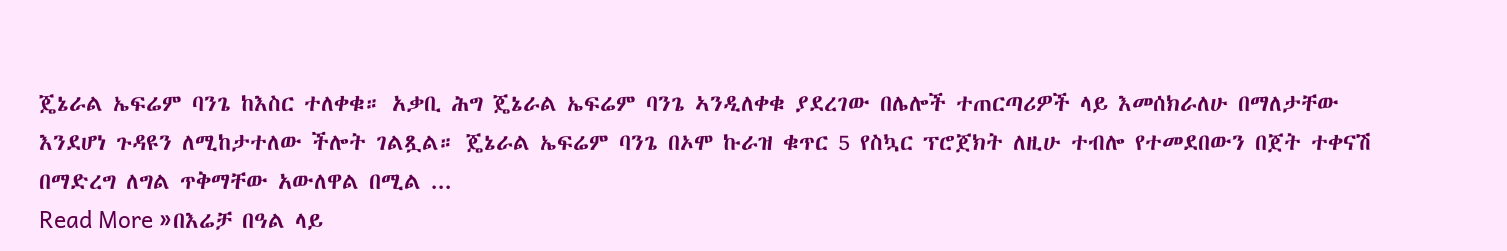ጄኔራል ኤፍሬም ባንጌ ከእስር ተለቀቁ። አቃቢ ሕግ ጄኔራል ኤፍሬም ባንጌ ኣንዲለቀቁ ያደረገው በሌሎች ተጠርጣሪዎች ላይ እመሰክራለሁ በማለታቸው እንደሆነ ጉዳዩን ለሚከታተለው ችሎት ገልጿል። ጄኔራል ኤፍሬም ባንጌ በኦሞ ኩራዝ ቁጥር 5 የስኳር ፕሮጀክት ለዚሁ ተብሎ የተመደበውን በጀት ተቀናሽ በማድረግ ለግል ጥቅማቸው አውለዋል በሚል ...
Read More »በእሬቻ በዓል ላይ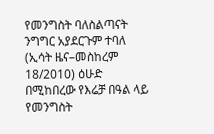የመንግስት ባለስልጣናት ንግግር አያደርጉም ተባለ
(ኢሳት ዜና–መስከረም 18/2010) ዕሁድ በሚከበረው የእሬቻ በዓል ላይ የመንግስት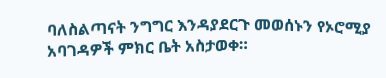ባለስልጣናት ንግግር እንዳያደርጉ መወሰኑን የኦሮሚያ አባገዳዎች ምክር ቤት አስታወቀ።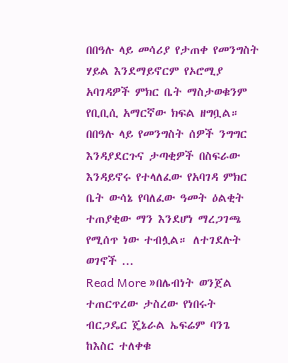በበዓሉ ላይ መሳሪያ የታጠቀ የመንግስት ሃይል እንደማይኖርም የኦሮሚያ አባገዳዎች ምክር ቤት ማስታወቁንም የቢቢሲ አማርኛው ክፍል ዘግቧል። በበዓሉ ላይ የመንግስት ሰዎች ንግግር እንዳያደርጉና ታጣቂዎች በስፍራው እንዳይኖሩ የተላለፈው የአባገዳ ምክር ቤት ውሳኔ የባለፈው ዓመት ዕልቂት ተጠያቂው ማን እንደሆነ ማረጋገጫ የሚሰጥ ነው ተብሏል። ለተገደሉት ወገኖች ...
Read More »በሌብነት ወንጀል ተጠርጥረው ታስረው የነበሩት ብርጋዴር ጄኔራል ኤፍሬም ባንጌ ከእስር ተለቀቁ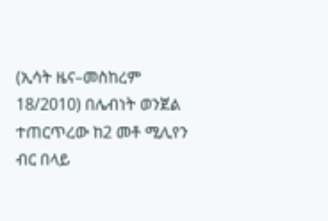(ኢሳት ዜና–መስከረም 18/2010) በሌብነት ወንጀል ተጠርጥረው ከ2 መቶ ሚሊየን ብር በላይ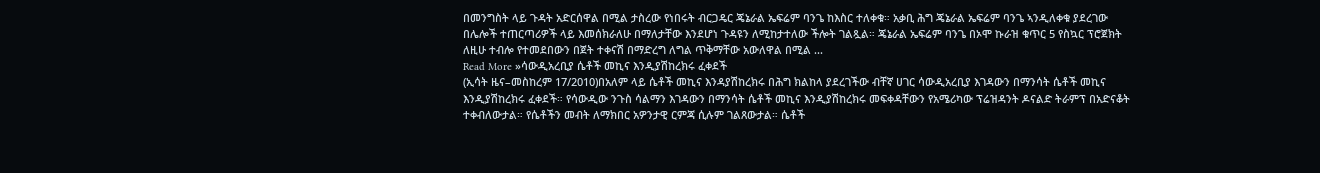በመንግስት ላይ ጉዳት አድርሰዋል በሚል ታስረው የነበሩት ብርጋዴር ጄኔራል ኤፍሬም ባንጌ ከእስር ተለቀቁ። አቃቢ ሕግ ጄኔራል ኤፍሬም ባንጌ ኣንዲለቀቁ ያደረገው በሌሎች ተጠርጣሪዎች ላይ እመሰክራለሁ በማለታቸው እንደሆነ ጉዳዩን ለሚከታተለው ችሎት ገልጿል። ጄኔራል ኤፍሬም ባንጌ በኦሞ ኩራዝ ቁጥር 5 የስኳር ፕሮጀክት ለዚሁ ተብሎ የተመደበውን በጀት ተቀናሽ በማድረግ ለግል ጥቅማቸው አውለዋል በሚል ...
Read More »ሳውዲአረቢያ ሴቶች መኪና እንዲያሽከረክሩ ፈቀደች
(ኢሳት ዜና–መስከረም 17/2010)በአለም ላይ ሴቶች መኪና እንዳያሽከረክሩ በሕግ ክልከላ ያደረገችው ብቸኛ ሀገር ሳውዲአረቢያ እገዳውን በማንሳት ሴቶች መኪና እንዲያሽከረክሩ ፈቀደች። የሳውዲው ንጉስ ሳልማን እገዳውን በማንሳት ሴቶች መኪና እንዲያሽከረክሩ መፍቀዳቸውን የአሜሪካው ፕሬዝዳንት ዶናልድ ትራምፕ በአድናቆት ተቀብለውታል። የሴቶችን መብት ለማክበር አዎንታዊ ርምጃ ሲሉም ገልጸውታል። ሴቶች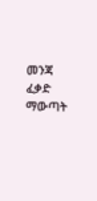መንጃ ፈቃድ ማውጣት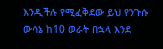እንዲችሉ የሚፈቅደው ይህ የንጉሱ ውሳኔ ከ10 ወራት በኋላ እንደ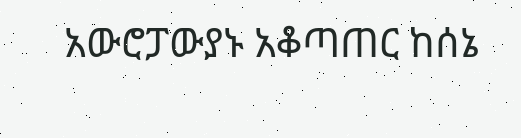አውሮፓውያኑ አቆጣጠር ከሰኔ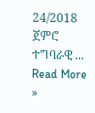24/2018 ጀምሮ ተግባራዊ ...
Read More »